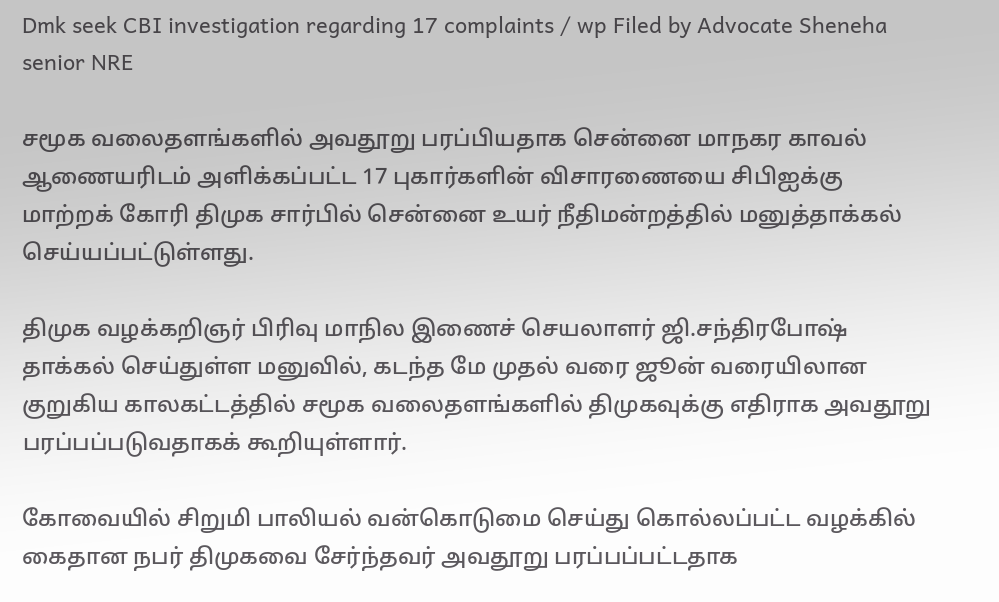Dmk seek CBI investigation regarding 17 complaints / wp Filed by Advocate Sheneha senior NRE

சமூக வலைதளங்களில் அவதூறு பரப்பியதாக சென்னை மாநகர காவல் ஆணையரிடம் அளிக்கப்பட்ட 17 புகார்களின் விசாரணையை சிபிஐக்கு மாற்றக் கோரி திமுக சார்பில் சென்னை உயர் நீதிமன்றத்தில் மனுத்தாக்கல் செய்யப்பட்டுள்ளது.

திமுக வழக்கறிஞர் பிரிவு மாநில இணைச் செயலாளர் ஜி.சந்திரபோஷ் தாக்கல் செய்துள்ள மனுவில், கடந்த மே முதல் வரை ஜூன் வரையிலான குறுகிய காலகட்டத்தில் சமூக வலைதளங்களில் திமுகவுக்கு எதிராக அவதூறு பரப்பப்படுவதாகக் கூறியுள்ளார்.

கோவையில் சிறுமி பாலியல் வன்கொடுமை செய்து கொல்லப்பட்ட வழக்கில் கைதான நபர் திமுகவை சேர்ந்தவர் அவதூறு பரப்பப்பட்டதாக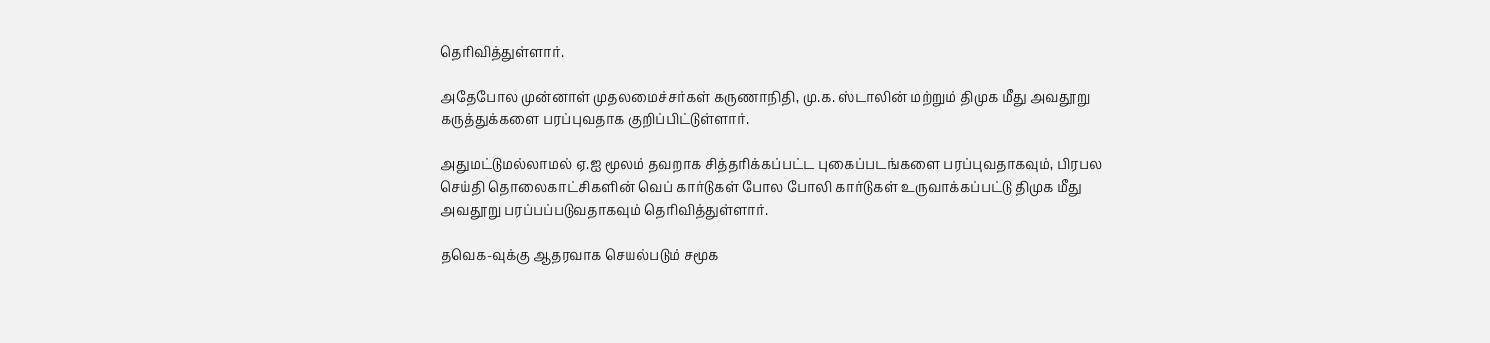தெரிவித்துள்ளார்.

அதேபோல முன்னாள் முதலமைச்சர்கள் கருணாநிதி, மு.க. ஸ்டாலின் மற்றும் திமுக மீது அவதூறு கருத்துக்களை பரப்புவதாக குறிப்பிட்டுள்ளார்.

அதுமட்டுமல்லாமல் ஏ.ஐ மூலம் தவறாக சித்தரிக்கப்பட்ட புகைப்படங்களை பரப்புவதாகவும், பிரபல செய்தி தொலைகாட்சிகளின் வெப் கார்டுகள் போல போலி கார்டுகள் உருவாக்கப்பட்டு திமுக மீது அவதூறு பரப்பப்படுவதாகவும் தெரிவித்துள்ளார்.

தவெக-வுக்கு ஆதரவாக செயல்படும் சமூக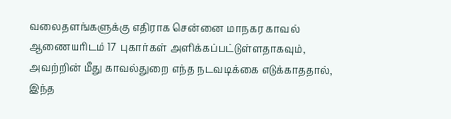வலைதளங்களுக்கு எதிராக சென்னை மாநகர காவல் ஆணையரிடம் 17 புகார்கள் அளிக்கப்பட்டுள்ளதாகவும், அவற்றின் மீது காவல்துறை எந்த நடவடிக்கை எடுக்காததால், இந்த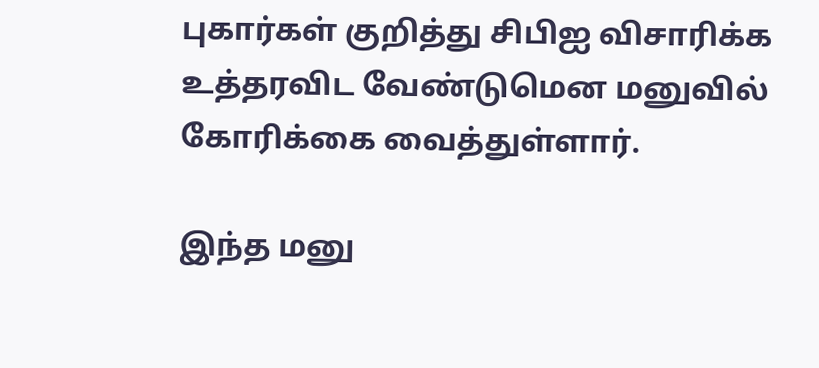புகார்கள் குறித்து சிபிஐ விசாரிக்க உத்தரவிட வேண்டுமென மனுவில் கோரிக்கை வைத்துள்ளார்.

இந்த மனு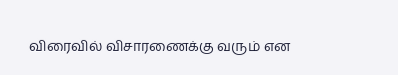விரைவில் விசாரணைக்கு வரும் என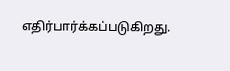எதிர்பார்க்கப்படுகிறது.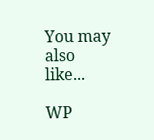You may also like...

WP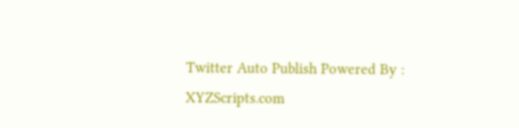Twitter Auto Publish Powered By : XYZScripts.com